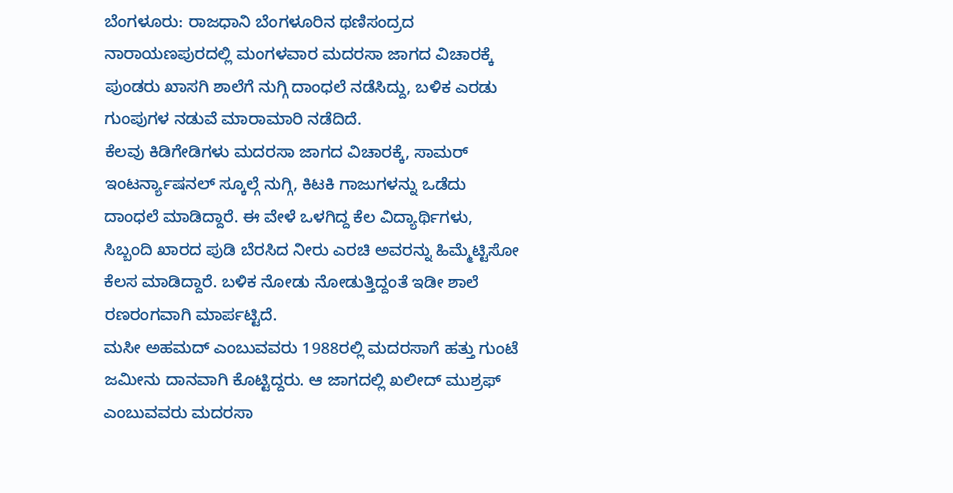ಬೆಂಗಳೂರು: ರಾಜಧಾನಿ ಬೆಂಗಳೂರಿನ ಥಣಿಸಂದ್ರದ ನಾರಾಯಣಪುರದಲ್ಲಿ ಮಂಗಳವಾರ ಮದರಸಾ ಜಾಗದ ವಿಚಾರಕ್ಕೆ ಪುಂಡರು ಖಾಸಗಿ ಶಾಲೆಗೆ ನುಗ್ಗಿ ದಾಂಧಲೆ ನಡೆಸಿದ್ದು, ಬಳಿಕ ಎರಡು ಗುಂಪುಗಳ ನಡುವೆ ಮಾರಾಮಾರಿ ನಡೆದಿದೆ.
ಕೆಲವು ಕಿಡಿಗೇಡಿಗಳು ಮದರಸಾ ಜಾಗದ ವಿಚಾರಕ್ಕೆ, ಸಾಮರ್ ಇಂಟರ್ನ್ಯಾಷನಲ್ ಸ್ಕೂಲ್ಗೆ ನುಗ್ಗಿ, ಕಿಟಕಿ ಗಾಜುಗಳನ್ನು ಒಡೆದು ದಾಂಧಲೆ ಮಾಡಿದ್ದಾರೆ. ಈ ವೇಳೆ ಒಳಗಿದ್ದ ಕೆಲ ವಿದ್ಯಾರ್ಥಿಗಳು, ಸಿಬ್ಬಂದಿ ಖಾರದ ಪುಡಿ ಬೆರಸಿದ ನೀರು ಎರಚಿ ಅವರನ್ನು ಹಿಮ್ಮೆಟ್ಟಿಸೋ ಕೆಲಸ ಮಾಡಿದ್ದಾರೆ. ಬಳಿಕ ನೋಡು ನೋಡುತ್ತಿದ್ದಂತೆ ಇಡೀ ಶಾಲೆ ರಣರಂಗವಾಗಿ ಮಾರ್ಪಟ್ಟಿದೆ.
ಮಸೀ ಅಹಮದ್ ಎಂಬುವವರು 1988ರಲ್ಲಿ ಮದರಸಾಗೆ ಹತ್ತು ಗುಂಟೆ ಜಮೀನು ದಾನವಾಗಿ ಕೊಟ್ಟಿದ್ದರು. ಆ ಜಾಗದಲ್ಲಿ ಖಲೀದ್ ಮುಶ್ರಫ್ ಎಂಬುವವರು ಮದರಸಾ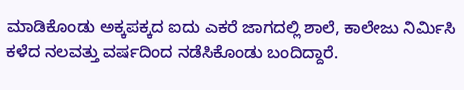ಮಾಡಿಕೊಂಡು ಅಕ್ಕಪಕ್ಕದ ಐದು ಎಕರೆ ಜಾಗದಲ್ಲಿ ಶಾಲೆ, ಕಾಲೇಜು ನಿರ್ಮಿಸಿ ಕಳೆದ ನಲವತ್ತು ವರ್ಷದಿಂದ ನಡೆಸಿಕೊಂಡು ಬಂದಿದ್ದಾರೆ.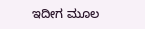ಇದೀಗ ಮೂಲ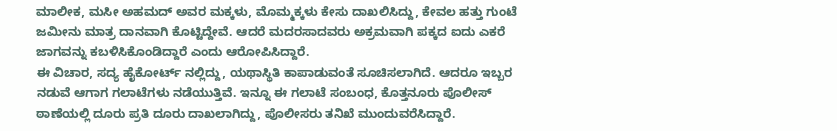ಮಾಲೀಕ, ಮಸೀ ಅಹಮದ್ ಅವರ ಮಕ್ಕಳು, ಮೊಮ್ಮಕ್ಕಳು ಕೇಸು ದಾಖಲಿಸಿದ್ದು, ಕೇವಲ ಹತ್ತು ಗುಂಟೆ ಜಮೀನು ಮಾತ್ರ ದಾನವಾಗಿ ಕೊಟ್ಟಿದ್ದೇವೆ. ಆದರೆ ಮದರಸಾದವರು ಅಕ್ರಮವಾಗಿ ಪಕ್ಕದ ಐದು ಎಕರೆ ಜಾಗವನ್ನು ಕಬಳಿಸಿಕೊಂಡಿದ್ದಾರೆ ಎಂದು ಆರೋಪಿಸಿದ್ದಾರೆ.
ಈ ವಿಚಾರ, ಸದ್ಯ ಹೈಕೋರ್ಟ್ ನಲ್ಲಿದ್ದು, ಯಥಾಸ್ಥಿತಿ ಕಾಪಾಡುವಂತೆ ಸೂಚಿಸಲಾಗಿದೆ. ಆದರೂ ಇಬ್ಬರ ನಡುವೆ ಆಗಾಗ ಗಲಾಟೆಗಳು ನಡೆಯುತ್ತಿವೆ. ಇನ್ನೂ ಈ ಗಲಾಟೆ ಸಂಬಂಧ, ಕೊತ್ತನೂರು ಪೊಲೀಸ್ ಠಾಣೆಯಲ್ಲಿ ದೂರು ಪ್ರತಿ ದೂರು ದಾಖಲಾಗಿದ್ದು, ಪೊಲೀಸರು ತನಿಖೆ ಮುಂದುವರೆಸಿದ್ದಾರೆ.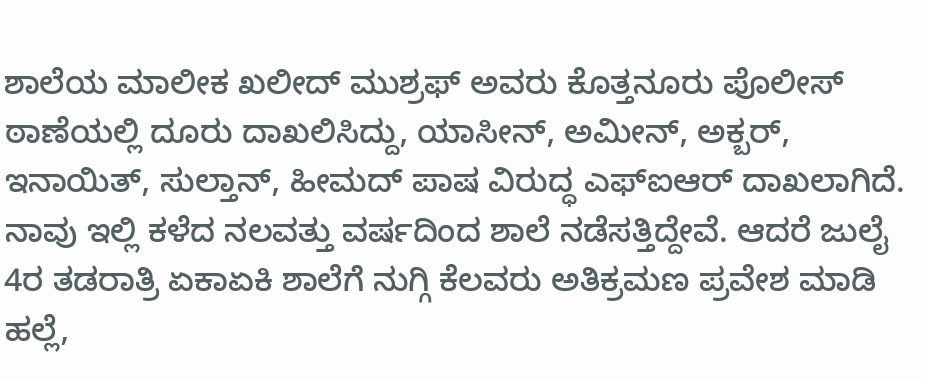ಶಾಲೆಯ ಮಾಲೀಕ ಖಲೀದ್ ಮುಶ್ರಫ್ ಅವರು ಕೊತ್ತನೂರು ಪೊಲೀಸ್ ಠಾಣೆಯಲ್ಲಿ ದೂರು ದಾಖಲಿಸಿದ್ದು, ಯಾಸೀನ್, ಅಮೀನ್, ಅಕ್ಬರ್, ಇನಾಯಿತ್, ಸುಲ್ತಾನ್, ಹೀಮದ್ ಪಾಷ ವಿರುದ್ಧ ಎಫ್ಐಆರ್ ದಾಖಲಾಗಿದೆ.
ನಾವು ಇಲ್ಲಿ ಕಳೆದ ನಲವತ್ತು ವರ್ಷದಿಂದ ಶಾಲೆ ನಡೆಸತ್ತಿದ್ದೇವೆ. ಆದರೆ ಜುಲೈ 4ರ ತಡರಾತ್ರಿ ಏಕಾಏಕಿ ಶಾಲೆಗೆ ನುಗ್ಗಿ ಕೆಲವರು ಅತಿಕ್ರಮಣ ಪ್ರವೇಶ ಮಾಡಿ ಹಲ್ಲೆ,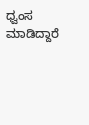ಧ್ವಂಸ ಮಾಡಿದ್ದಾರೆ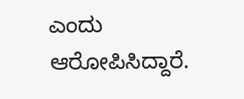ಎಂದು ಆರೋಪಿಸಿದ್ದಾರೆ.